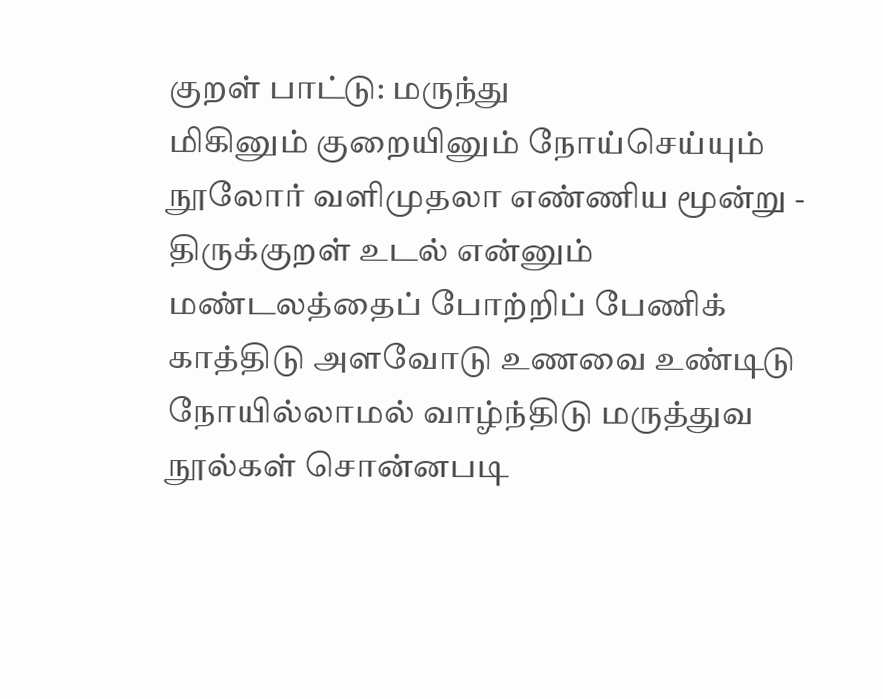குறள் பாட்டு: மருந்து
மிகினும் குறையினும் நோய்செய்யும் நூலோர் வளிமுதலா எண்ணிய மூன்று - திருக்குறள் உடல் என்னும் மண்டலத்தைப் போற்றிப் பேணிக் காத்திடு அளவோடு உணவை உண்டிடு நோயில்லாமல் வாழ்ந்திடு மருத்துவ நூல்கள் சொன்னபடி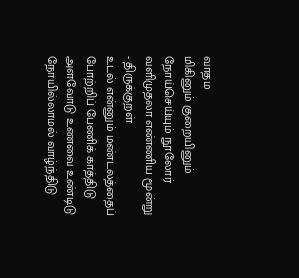வாதம
மிகினும் குறையினும் நோய்செய்யும் நூலோர்
வளிமுதலா எண்ணிய மூன்று
- திருக்குறள்
உடல் என்னும் மண்டலத்தைப்
போற்றிப் பேணிக் காத்திடு
அளவோடு உணவை உண்டிடு
நோயில்லாமல் வாழ்ந்திடு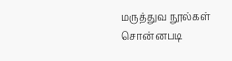மருத்துவ நூல்கள் சொன்னபடி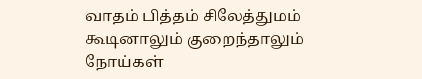வாதம் பித்தம் சிலேத்துமம்
கூடினாலும் குறைந்தாலும்
நோய்கள்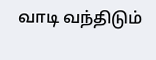வாடி வந்திடும்